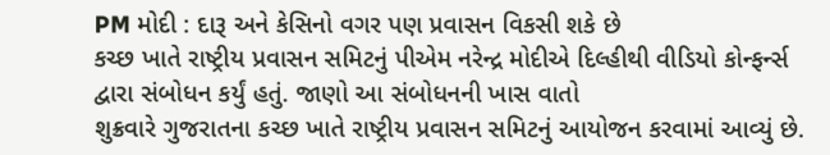PM મોદી : દારૂ અને કેસિનો વગર પણ પ્રવાસન વિકસી શકે છે
કચ્છ ખાતે રાષ્ટ્રીય પ્રવાસન સમિટનું પીએમ નરેન્દ્ર મોદીએ દિલ્હીથી વીડિયો કોન્ફર્ન્સ દ્વારા સંબોધન કર્યું હતું. જાણો આ સંબોધનની ખાસ વાતો
શુક્રવારે ગુજરાતના કચ્છ ખાતે રાષ્ટ્રીય પ્રવાસન સમિટનું આયોજન કરવામાં આવ્યું છે.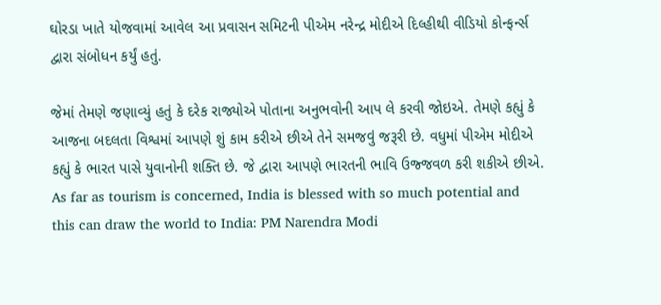ઘોરડા ખાતે યોજવામાં આવેલ આ પ્રવાસન સમિટની પીએમ નરેન્દ્ર મોદીએ દિલ્હીથી વીડિયો કોન્ફર્ન્સ દ્વારા સંબોધન કર્યું હતું.

જેમાં તેમણે જણાવ્યું હતું કે દરેક રાજ્યોએ પોતાના અનુભવોની આપ લે કરવી જોઇએ. તેમણે કહ્યું કે આજના બદલતા વિશ્વમાં આપણે શું કામ કરીએ છીએ તેને સમજવું જરૂરી છે. વધુમાં પીએમ મોદીએ કહ્યું કે ભારત પાસે યુવાનોની શક્તિ છે. જે દ્વારા આપણે ભારતની ભાવિ ઉજ્જવળ કરી શકીએ છીએ.
As far as tourism is concerned, India is blessed with so much potential and this can draw the world to India: PM Narendra Modi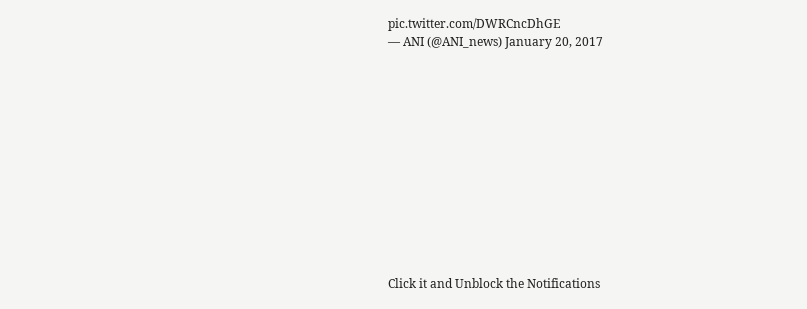pic.twitter.com/DWRCncDhGE
— ANI (@ANI_news) January 20, 2017












Click it and Unblock the Notifications